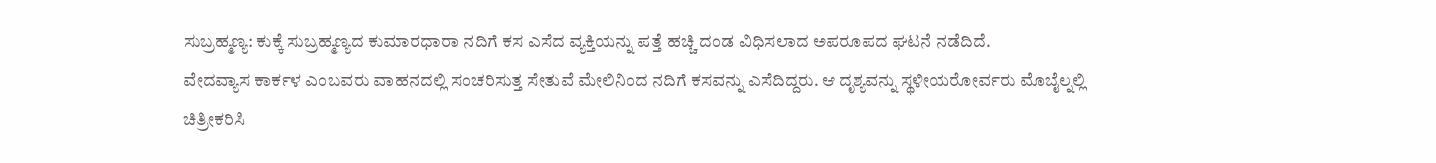ಸುಬ್ರಹ್ಮಣ್ಯ: ಕುಕ್ಕೆ ಸುಬ್ರಹ್ಮಣ್ಯದ ಕುಮಾರಧಾರಾ ನದಿಗೆ ಕಸ ಎಸೆದ ವ್ಯಕ್ತಿಯನ್ನು ಪತ್ತೆ ಹಚ್ಚಿ ದಂಡ ವಿಧಿಸಲಾದ ಅಪರೂಪದ ಘಟನೆ ನಡೆದಿದೆ.
ವೇದವ್ಯಾಸ ಕಾರ್ಕಳ ಎಂಬವರು ವಾಹನದಲ್ಲಿ ಸಂಚರಿಸುತ್ತ ಸೇತುವೆ ಮೇಲಿನಿಂದ ನದಿಗೆ ಕಸವನ್ನು ಎಸೆದಿದ್ದರು. ಆ ದೃಶ್ಯವನ್ನು ಸ್ಥಳೀಯರೋರ್ವರು ಮೊಬೈಲ್ನಲ್ಲಿ ಚಿತ್ರೀಕರಿಸಿ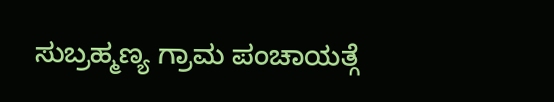ಸುಬ್ರಹ್ಮಣ್ಯ ಗ್ರಾಮ ಪಂಚಾಯತ್ಗೆ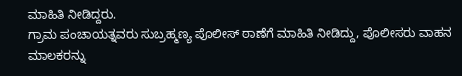ಮಾಹಿತಿ ನೀಡಿದ್ದರು.
ಗ್ರಾಮ ಪಂಚಾಯತ್ನವರು ಸುಬ್ರಹ್ಮಣ್ಯ ಪೊಲೀಸ್ ಠಾಣೆಗೆ ಮಾಹಿತಿ ನೀಡಿದ್ದು, ಪೊಲೀಸರು ವಾಹನ ಮಾಲಕರನ್ನು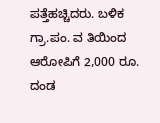ಪತ್ತೆಹಚ್ಚಿದರು. ಬಳಿಕ ಗ್ರಾ.ಪಂ. ವ ತಿಯಿಂದ ಆರೋಪಿಗೆ 2,000 ರೂ. ದಂಡ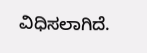ವಿಧಿಸಲಾಗಿದೆ.